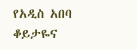የአዲስ አበባ ቆይታዬና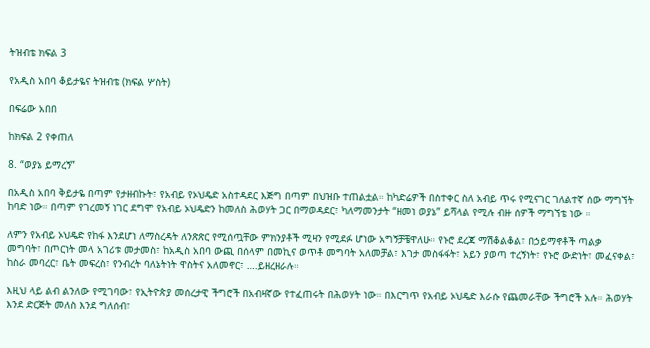ትዝብቴ ክፍል 3

የአዲስ አበባ ቆይታዬና ትዝብቴ (ክፍል ሦስት)

በፍሬው አበበ

ከክፍል 2 የቀጠለ

8. “ወያኔ ይማረኝ”

በአዲስ አበባ ቅይታዬ በጣም የታዘብኩት፣ የአብይ የኦህዴድ አስተዳደር እጅግ በጣም በህዝቡ ተጠልቷል። ከካድሬዎች በስተቀር ስለ አብይ ጥሩ የሚናገር ገለልተኛ ሰው ማግኘት ከባድ ነው። በጣም የገረመኝ ነገር ደግሞ የአብይ ኦህዴድን ከመለስ ሕወሃት ጋር በማወዳደር፣ ካለማመንታት “ዘመነ ወያኔ” ይሻላል የሚሉ ብዙ ሰዎች ማግኘቴ ነው ።

ለምን የአብይ ኦህዴድ የከፋ እንደሆነ ለማስረዳት ለንጽጽር የሚሰጧቸው ምክንያቶች ሚዛን የሚደፉ ሆነው አግኝቻቼዋለሁ። የኑሮ ደረጃ ማሽቆልቆል፣ በኃይማኖቶች ጣልቃ መግባት፣ በጦርነት መላ አገሪቱ መታመስ፣ ከአዲስ አበባ ውጪ በሰላም በመኪና ወጥቶ መግባት አለመቻል፣ እገታ መስፋፋት፣ አይን ያወጣ ተረኝነት፣ የኑሮ ውድነት፣ መፈናቀል፣ ከስራ መባረር፣ ቤት መፍረስ፣ የንብረት ባለኔትነት ዋስትና አለመኖር፣ ….ይዘረዘራሉ።

እዚህ ላይ ልብ ልንለው የሚገባው፣ የኢትዮጵያ መሰረታዊ ችግሮች በአብዛኛው የተፈጠሩት በሕወሃት ነው። በእርግጥ የአብይ ኦህዴድ እራሱ የጨመራቸው ችግሮች አሉ። ሕወሃት እንደ ድርጅት መለስ እንደ ግለሰብ፣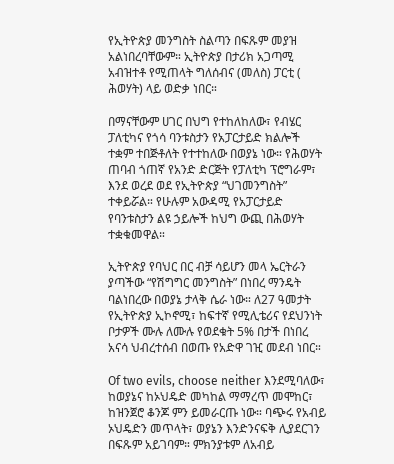የኢትዮጵያ መንግስት ስልጣን በፍጹም መያዝ አልነበረባቸውም። ኢትዮጵያ በታሪክ አጋጣሚ አብዝተቶ የሚጠላት ግለሰብና (መለስ) ፓርቲ ( ሕወሃት) ላይ ወድቃ ነበር።

በማናቸውም ሀገር በህግ የተከለከለው፣ የብሄር ፓለቲካና የጎሳ ባንቱስታን የአፓርታይድ ክልሎች ተቋም ተበጅቶለት የተተከለው በወያኔ ነው። የሕወሃት ጠባብ ጎጠኛ የአንድ ድርጅት የፓለቲካ ፕሮግራም፣ እንደ ወረደ ወደ የኢትዮጵያ “ህገመንግስት” ተቀይሯል። የሁሉም አውዳሚ የአፓርታይድ የባንቱስታን ልዩ ኃይሎች ከህግ ውጪ በሕወሃት ተቋቁመዋል።

ኢትዮጵያ የባህር በር ብቻ ሳይሆን መላ ኤርትራን ያጣችው “የሽግግር መንግስት” በነበረ ማንዴት ባልነበረው በወያኔ ታላቅ ሴራ ነው። ለ27 ዓመታት የኢትዮጵያ ኢኮኖሚ፣ ከፍተኛ የሚሊቴሪና የደህንነት ቦታዎች ሙሉ ለሙሉ የወደቁት 5% በታች በነበረ አናሳ ህብረተሰብ በወጡ የአድዋ ገዢ መደብ ነበር።

Of two evils, choose neither እንደሚባለው፣ ከወያኔና ከኦህዴድ መካከል ማማረጥ መሞከር፣ ከዝንጀሮ ቆንጆ ምን ይመራርጡ ነው። ባጭሩ የአብይ ኦህዴድን መጥላት፣ ወያኔን እንድንናፍቅ ሊያደርገን በፍጹም አይገባም። ምክንያቱም ለአብይ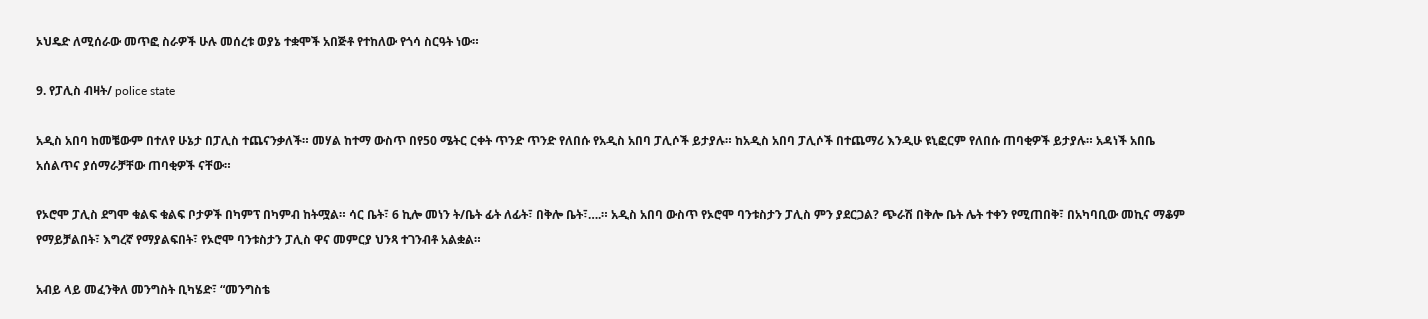ኦህዴድ ለሚሰራው መጥፎ ስራዎች ሁሉ መሰረቱ ወያኔ ተቋሞች አበጅቶ የተከለው የጎሳ ስርዓት ነው።

9. የፓሊስ ብዛት/ police state

አዲስ አበባ ከመቼውም በተለየ ሁኔታ በፓሊስ ተጨናንቃለች። መሃል ከተማ ውስጥ በየ50 ሜትር ርቀት ጥንድ ጥንድ የለበሱ የአዲስ አበባ ፓሊሶች ይታያሉ። ከአዲስ አበባ ፓሊሶች በተጨማሪ እንዲሁ ዩኒፎርም የለበሱ ጠባቂዎች ይታያሉ። አዳነች አበቤ አሰልጥና ያሰማራቻቸው ጠባቂዎች ናቸው።

የኦሮሞ ፓሊስ ደግሞ ቁልፍ ቁልፍ ቦታዎች በካምፕ በካምብ ከትሟል። ሳር ቤት፣ 6 ኪሎ መነን ት/ቤት ፊት ለፊት፣ በቅሎ ቤት፣….። አዲስ አበባ ውስጥ የኦሮሞ ባንቱስታን ፓሊስ ምን ያደርጋል? ጭራሽ በቅሎ ቤት ሌት ተቀን የሚጠበቅ፣ በአካባቢው መኪና ማቆም የማይቻልበት፣ እግረኛ የማያልፍበት፣ የኦሮሞ ባንቱስታን ፓሊስ ዋና መምርያ ህንጻ ተገንብቶ አልቋል።

አብይ ላይ መፈንቅለ መንግስት ቢካሄድ፣ “መንግስቴ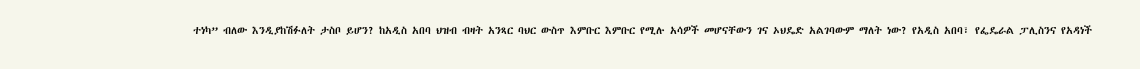ተነካ” ብለው እንዲያከሽፉለት ታስቦ ይሆን? ከአዲስ አበባ ህዝብ ብዛት አንጻር ባህር ውስጥ እምቡር እምቡር የሚሉ አሳዎች መሆናቸውን ገና ኦህዴድ አልገባውም ማለት ነው? የአዲስ አበባ፣ የፌዴራል ፓሊስንና የአዳነች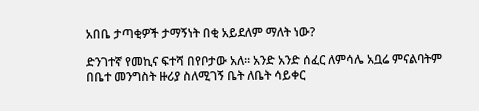አበቤ ታጣቂዎች ታማኝነት በቂ አይደለም ማለት ነው?

ድንገተኛ የመኪና ፍተሻ በየቦታው አለ። አንድ አንድ ሰፈር ለምሳሌ አቧሬ ምናልባትም በቤተ መንግስት ዙሪያ ስለሚገኝ ቤት ለቤት ሳይቀር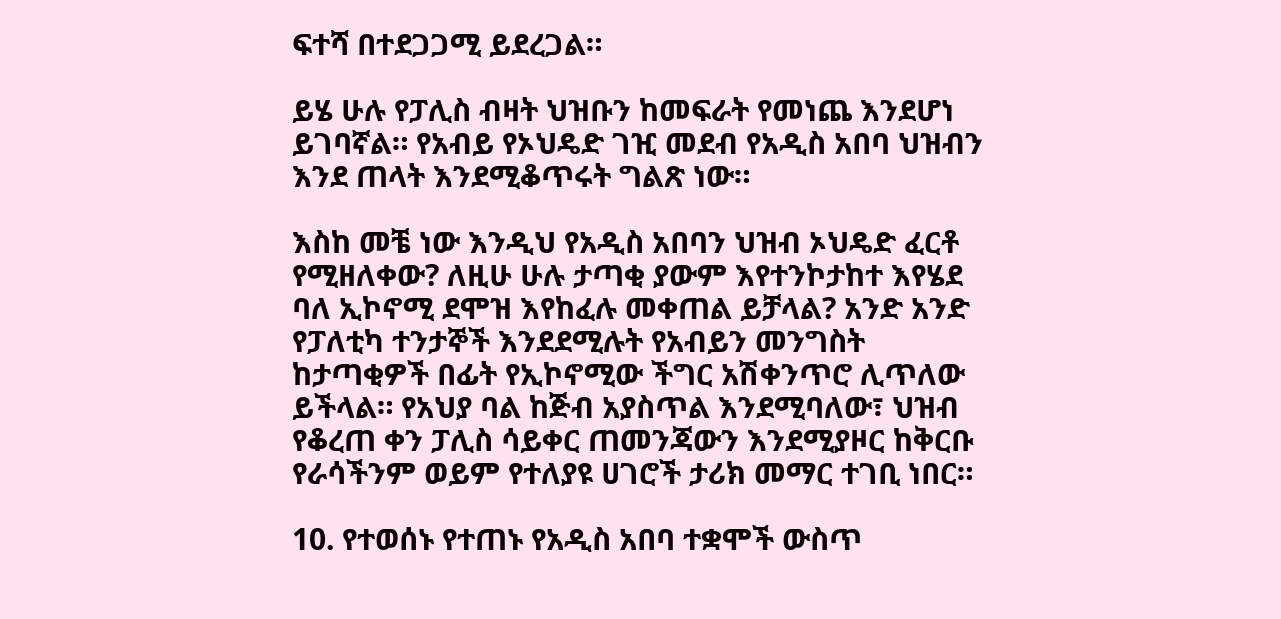ፍተሻ በተደጋጋሚ ይደረጋል።

ይሄ ሁሉ የፓሊስ ብዛት ህዝቡን ከመፍራት የመነጨ እንደሆነ ይገባኛል። የአብይ የኦህዴድ ገዢ መደብ የአዲስ አበባ ህዝብን እንደ ጠላት እንደሚቆጥሩት ግልጽ ነው።

እስከ መቼ ነው እንዲህ የአዲስ አበባን ህዝብ ኦህዴድ ፈርቶ የሚዘለቀው? ለዚሁ ሁሉ ታጣቂ ያውም እየተንኮታከተ እየሄደ ባለ ኢኮኖሚ ደሞዝ እየከፈሉ መቀጠል ይቻላል? አንድ አንድ የፓለቲካ ተንታኞች እንደደሚሉት የአብይን መንግስት ከታጣቂዎች በፊት የኢኮኖሚው ችግር አሽቀንጥሮ ሊጥለው ይችላል። የአህያ ባል ከጅብ አያስጥል እንደሚባለው፣ ህዝብ የቆረጠ ቀን ፓሊስ ሳይቀር ጠመንጃውን እንደሚያዞር ከቅርቡ የራሳችንም ወይም የተለያዩ ሀገሮች ታሪክ መማር ተገቢ ነበር።

10. የተወሰኑ የተጠኑ የአዲስ አበባ ተቋሞች ውስጥ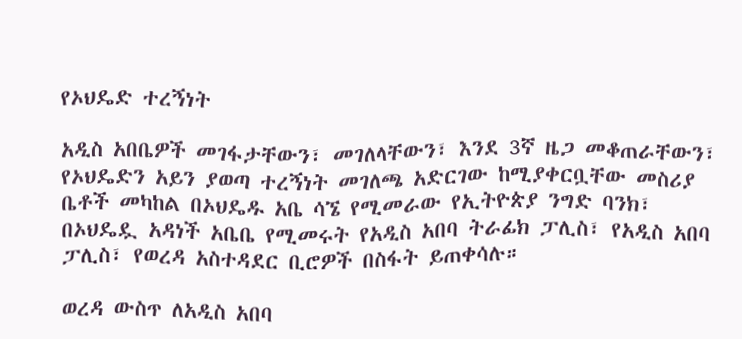የኦህዴድ ተረኝነት

አዲስ አበቤዎች መገፋታቸውን፣ መገለላቸውን፣ እንደ 3ኛ ዜጋ መቆጠራቸውን፣ የኦህዴድን አይን ያወጣ ተረኝነት መገለጫ አድርገው ከሚያቀርቧቸው መስሪያ ቤቶች መካከል በኦህዴዱ አቤ ሳኜ የሚመራው የኢትዮጵያ ንግድ ባንክ፣ በኦህዴዷ አዳነች አቤቤ የሚመሩት የአዲስ አበባ ትራፊክ ፓሊስ፣ የአዲስ አበባ ፓሊስ፣ የወረዳ አስተዳደር ቢሮዎች በስፋት ይጠቀሳሉ።

ወረዳ ውስጥ ለአዲስ አበባ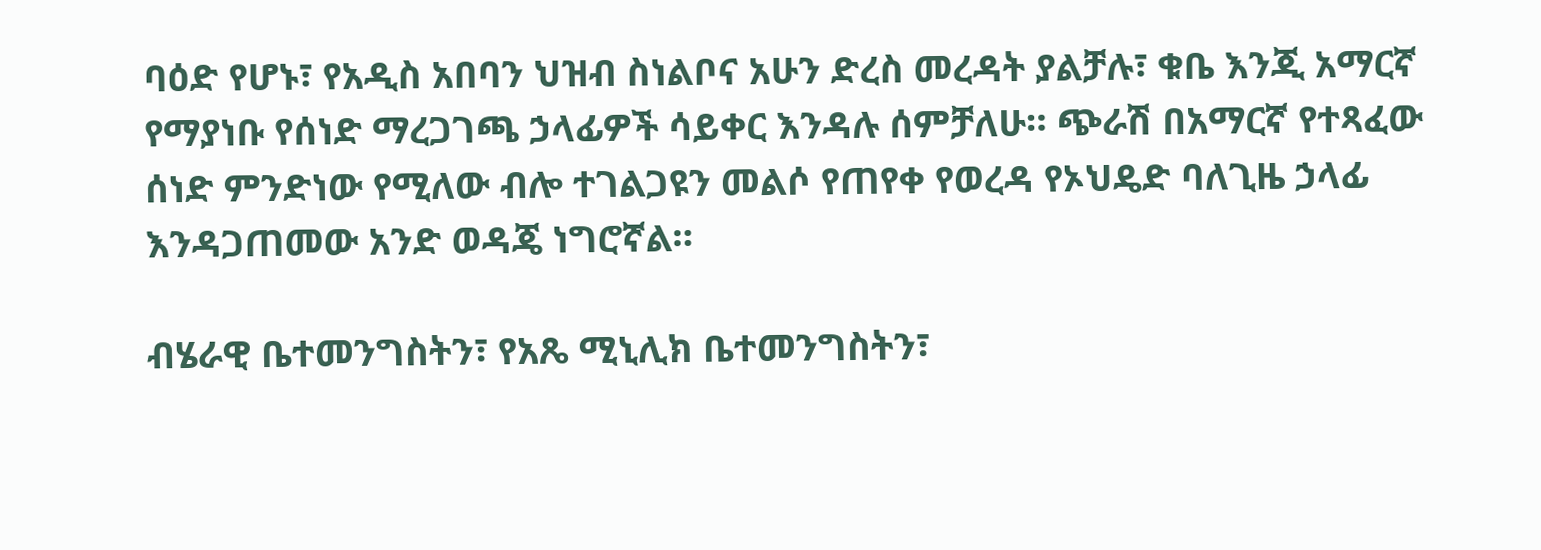ባዕድ የሆኑ፣ የአዲስ አበባን ህዝብ ስነልቦና አሁን ድረስ መረዳት ያልቻሉ፣ ቁቤ እንጂ አማርኛ የማያነቡ የሰነድ ማረጋገጫ ኃላፊዎች ሳይቀር እንዳሉ ሰምቻለሁ። ጭራሽ በአማርኛ የተጻፈው ሰነድ ምንድነው የሚለው ብሎ ተገልጋዩን መልሶ የጠየቀ የወረዳ የኦህዴድ ባለጊዜ ኃላፊ እንዳጋጠመው አንድ ወዳጄ ነግሮኛል።

ብሄራዊ ቤተመንግስትን፣ የአጼ ሚኒሊክ ቤተመንግስትን፣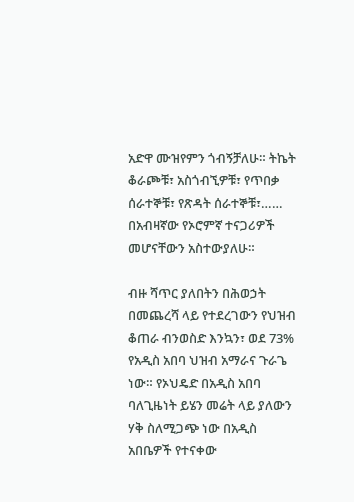አድዋ ሙዝየምን ጎብኝቻለሁ። ትኬት ቆራጮቹ፣ አስጎብኚዎቹ፣ የጥበቃ ሰራተኞቹ፣ የጽዳት ሰራተኞቹ፣…… በአብዛኛው የኦሮምኛ ተናጋሪዎች መሆናቸውን አስተውያለሁ።

ብዙ ሻጥር ያለበትን በሕወኃት በመጨረሻ ላይ የተደረገውን የህዝብ ቆጠራ ብንወስድ እንኳን፣ ወደ 73% የአዲስ አበባ ህዝብ አማራና ጉራጌ ነው። የኦህዴድ በአዲስ አበባ ባለጊዜነት ይሄን መሬት ላይ ያለውን ሃቅ ስለሚጋጭ ነው በአዲስ አበቤዎች የተናቀው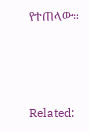የተጠላው።



Related: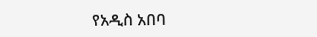የአዲስ አበባ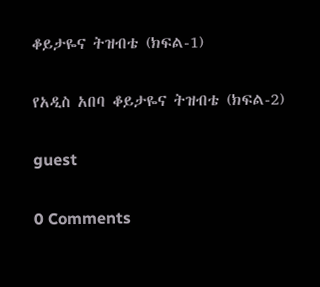ቆይታዬና ትዝብቴ (ክፍል-1)

የአዲስ አበባ ቆይታዬና ትዝብቴ (ክፍል-2)

guest

0 Comments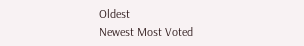Oldest
Newest Most Voted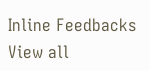Inline Feedbacks
View all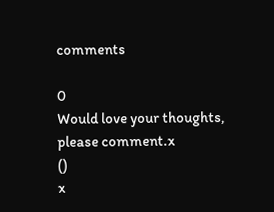comments

0
Would love your thoughts, please comment.x
()
x